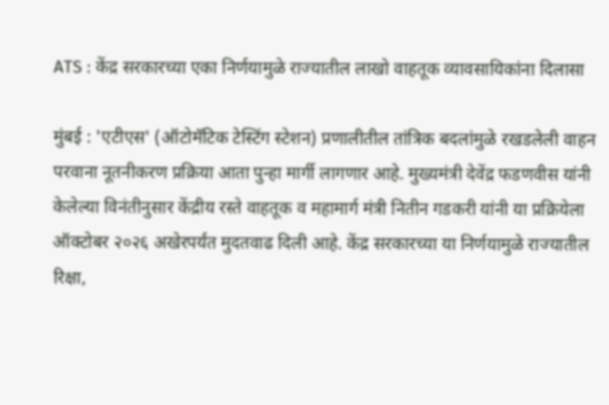ATS : केंद्र सरकारच्या एका निर्णयामुळे राज्यातील लाखो वाहतूक व्यावसायिकांना दिलासा

मुंबई : 'एटीएस' (ऑटोमॅटिक टेस्टिंग स्टेशन) प्रणालीतील तांत्रिक बदलांमुळे रखडलेली वाहन परवाना नूतनीकरण प्रक्रिया आता पुन्हा मार्गी लागणार आहे. मुख्यमंत्री देवेंद्र फडणवीस यांनी केलेल्या विनंतीनुसार केंद्रीय रस्ते वाहतूक व महामार्ग मंत्री नितीन गडकरी यांनी या प्रक्रियेला ऑक्टोबर २०२६ अखेरपर्यंत मुदतवाढ दिली आहे. केंद्र सरकारच्या या निर्णयामुळे राज्यातील रिक्षा,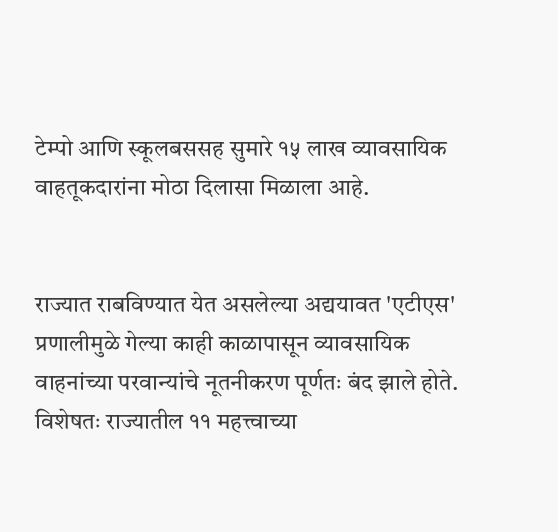टेम्पो आणि स्कूलबससह सुमारे १५ लाख व्यावसायिक वाहतूकदारांना मोठा दिलासा मिळाला आहे.


राज्यात राबविण्यात येत असलेल्या अद्ययावत 'एटीएस' प्रणालीमुळे गेल्या काही काळापासून व्यावसायिक वाहनांच्या परवान्यांचे नूतनीकरण पूर्णतः बंद झाले होते. विशेषतः राज्यातील ११ महत्त्वाच्या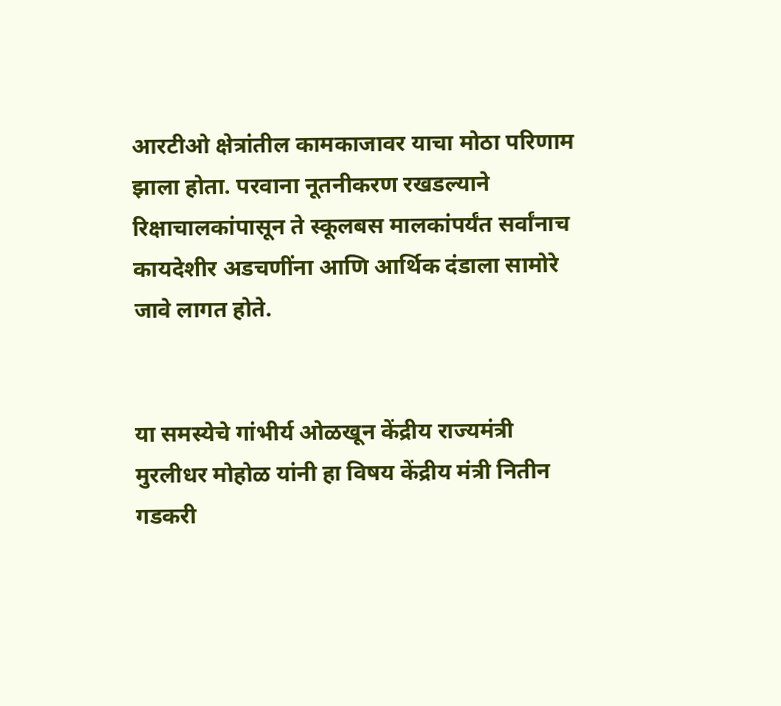आरटीओ क्षेत्रांतील कामकाजावर याचा मोठा परिणाम झाला होता. परवाना नूतनीकरण रखडल्याने रिक्षाचालकांपासून ते स्कूलबस मालकांपर्यंत सर्वांनाच कायदेशीर अडचणींना आणि आर्थिक दंडाला सामोरे जावे लागत होते.


या समस्येचे गांभीर्य ओळखून केंद्रीय राज्यमंत्री मुरलीधर मोहोळ यांनी हा विषय केंद्रीय मंत्री नितीन गडकरी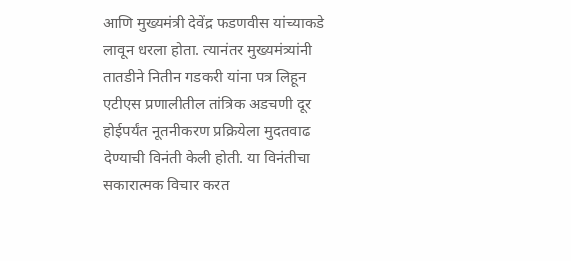आणि मुख्यमंत्री देवेंद्र फडणवीस यांच्याकडे लावून धरला होता. त्यानंतर मुख्यमंत्र्यांनी तातडीने नितीन गडकरी यांना पत्र लिहून एटीएस प्रणालीतील तांत्रिक अडचणी दूर होईपर्यंत नूतनीकरण प्रक्रियेला मुदतवाढ देण्याची विनंती केली होती. या विनंतीचा सकारात्मक विचार करत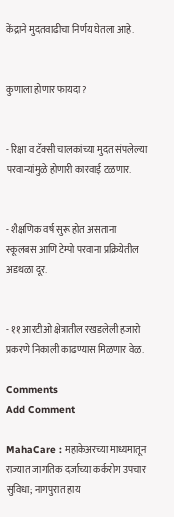केंद्राने मुदतवाढीचा निर्णय घेतला आहे.


कुणाला होणार फायदा?


- रिक्षा व टॅक्सी चालकांच्या मुदत संपलेल्या परवान्यांमुळे होणारी कारवाई टळणार.


- शैक्षणिक वर्ष सुरू होत असताना स्कूलबस आणि टेम्पो परवाना प्रक्रियेतील अडथळा दूर.


- ११ आरटीओ क्षेत्रातील रखडलेली हजारो प्रकरणे निकाली काढण्यास मिळणार वेळ.

Comments
Add Comment

MahaCare : महाकेअरच्या माध्यमातून राज्यात जागतिक दर्जाच्या कर्करोग उपचार सुविधा; नागपुरात हाय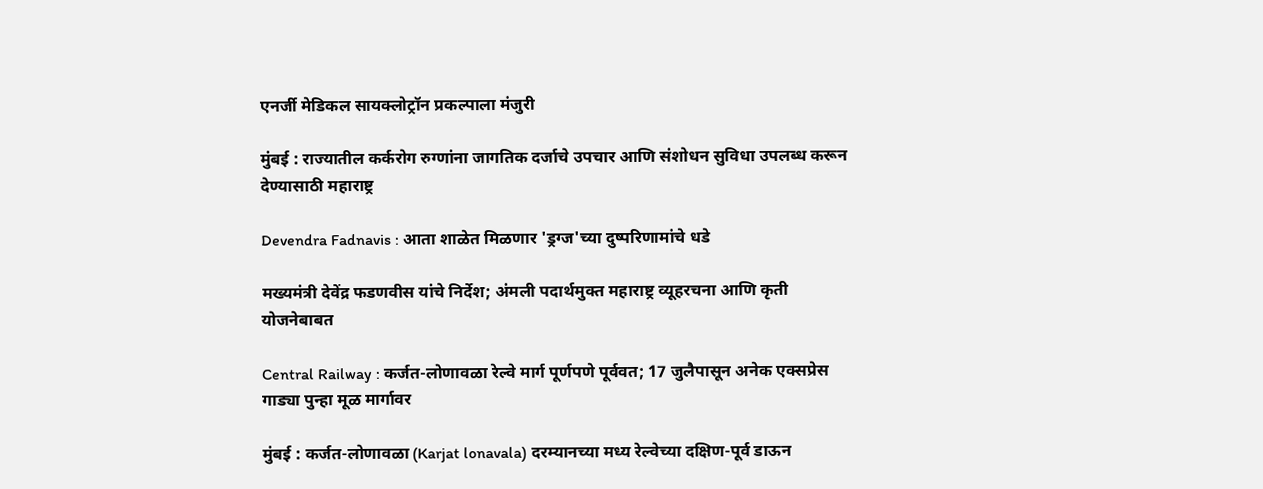एनर्जी मेडिकल सायक्लोट्रॉन प्रकल्पाला मंजुरी

मुंबई : राज्यातील कर्करोग रुग्णांना जागतिक दर्जाचे उपचार आणि संशोधन सुविधा उपलब्ध करून देण्यासाठी महाराष्ट्र

Devendra Fadnavis : आता शाळेत मिळणार 'ड्रग्ज'च्या दुष्परिणामांचे धडे

मख्यमंत्री देवेंद्र फडणवीस यांचे निर्देश; अंमली पदार्थमुक्त महाराष्ट्र व्यूहरचना आणि कृती योजनेबाबत

Central Railway : कर्जत-लोणावळा रेल्वे मार्ग पूर्णपणे पूर्ववत; 17 जुलैपासून अनेक एक्सप्रेस गाड्या पुन्हा मूळ मार्गावर

मुंबई : कर्जत-लोणावळा (Karjat lonavala) दरम्यानच्या मध्य रेल्वेच्या दक्षिण-पूर्व डाऊन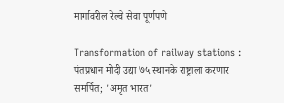मार्गावरील रेल्वे सेवा पूर्णपणे

Transformation of railway stations : पंतप्रधान मोदी उद्या ७५ स्थानके राष्ट्राला करणार समर्पित; 'अमृत भारत'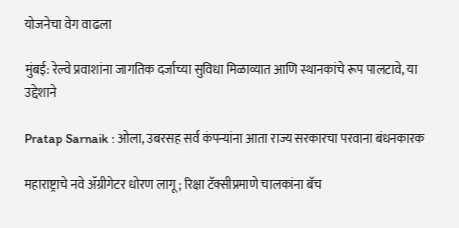योजनेचा वेग वाढला

मुंबई: रेल्वे प्रवाशांना जागतिक दर्जाच्या सुविधा मिळाव्यात आणि स्थानकांचे रूप पालटावे, या उद्देशाने

Pratap Sarnaik : ओला, उबरसह सर्व कंपन्यांना आता राज्य सरकारचा परवाना बंधनकारक

महाराष्ट्राचे नवे ॲग्रीगेटर धोरण लागू; रिक्षा टॅक्सीप्रमाणे चालकांना बॅच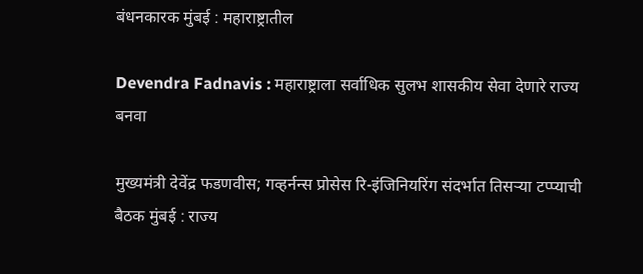बंधनकारक मुंबई : महाराष्ट्रातील

Devendra Fadnavis : महाराष्ट्राला सर्वाधिक सुलभ शासकीय सेवा देणारे राज्य बनवा

मुख्यमंत्री देवेंद्र फडणवीस; गव्हर्नन्स प्रोसेस रि-इंजिनियरिंग संदर्भात तिसऱ्या टप्प्याची बैठक मुंबई : राज्य